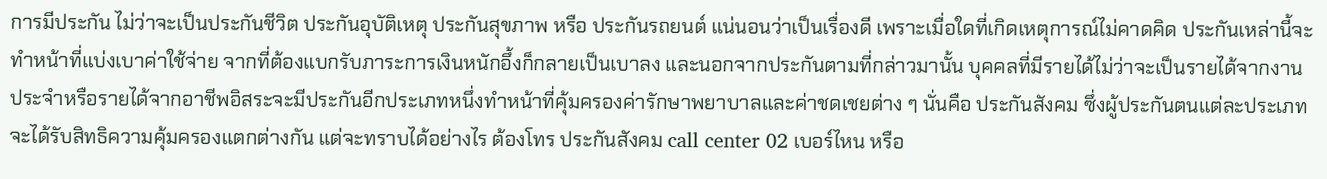การมีประกัน ไม่ว่าจะเป็นประกันชีวิต ประกันอุบัติเหตุ ประกันสุขภาพ หรือ ประกันรถยนต์ แน่นอนว่าเป็นเรื่องดี เพราะเมื่อใดที่เกิดเหตุการณ์ไม่คาดคิด ประกันเหล่านี้จะทำหน้าที่แบ่งเบาค่าใช้จ่าย จากที่ต้องแบกรับภาระการเงินหนักอึ้งก็กลายเป็นเบาลง และนอกจากประกันตามที่กล่าวมานั้น บุคคลที่มีรายได้ไม่ว่าจะเป็นรายได้จากงานประจำหรือรายได้จากอาชีพอิสระจะมีประกันอีกประเภทหนึ่งทำหน้าที่คุ้มครองค่ารักษาพยาบาลและค่าชดเชยต่าง ๆ นั่นคือ ประกันสังคม ซึ่งผู้ประกันตนแต่ละประเภทจะได้รับสิทธิความคุ้มครองแตกต่างกัน แต่จะทราบได้อย่างไร ต้องโทร ประกันสังคม call center 02 เบอร์ไหน หรือ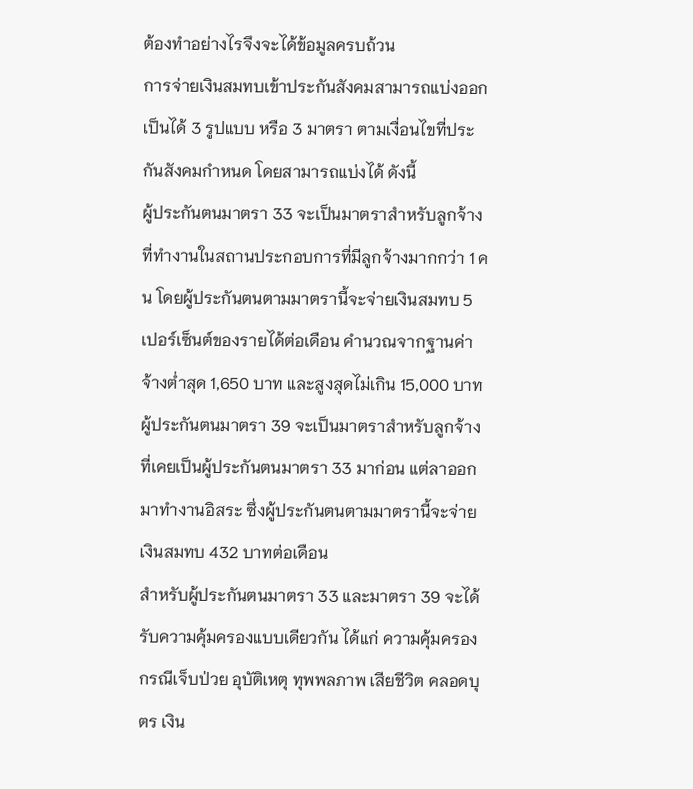ต้องทำอย่างไรจึงจะได้ข้อมูลครบถ้วน
การจ่ายเงินสมทบเข้าประกันสังคมสามารถแบ่งออกเป็นได้ 3 รูปแบบ หรือ 3 มาตรา ตามเงื่อนไขที่ประกันสังคมกำหนด โดยสามารถแบ่งได้ ดังนี้
ผู้ประกันตนมาตรา 33 จะเป็นมาตราสำหรับลูกจ้างที่ทำงานในสถานประกอบการที่มีลูกจ้างมากกว่า 1 คน โดยผู้ประกันตนตามมาตรานี้จะจ่ายเงินสมทบ 5 เปอร์เซ็นต์ของรายได้ต่อเดือน คำนวณจากฐานค่าจ้างต่ำสุด 1,650 บาท และสูงสุดไม่เกิน 15,000 บาท
ผู้ประกันตนมาตรา 39 จะเป็นมาตราสำหรับลูกจ้างที่เคยเป็นผู้ประกันตนมาตรา 33 มาก่อน แต่ลาออกมาทำงานอิสระ ซึ่งผู้ประกันตนตามมาตรานี้จะจ่ายเงินสมทบ 432 บาทต่อเดือน
สำหรับผู้ประกันตนมาตรา 33 และมาตรา 39 จะได้รับความคุ้มครองแบบเดียวกัน ได้แก่ ความคุ้มครองกรณีเจ็บป่วย อุบัติเหตุ ทุพพลภาพ เสียชีวิต คลอดบุตร เงิน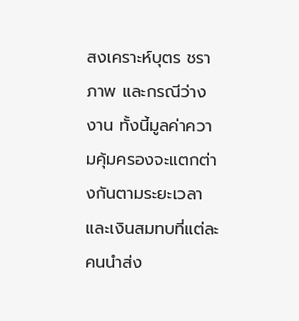สงเคราะห์บุตร ชราภาพ และกรณีว่างงาน ทั้งนี้มูลค่าความคุ้มครองจะแตกต่างกันตามระยะเวลาและเงินสมทบที่แต่ละคนนำส่ง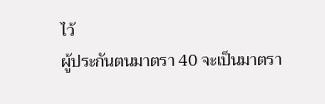ไว้
ผู้ประกันตนมาตรา 40 จะเป็นมาตรา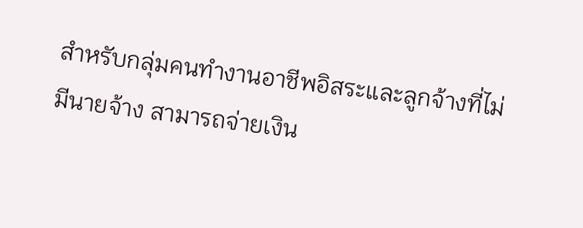สำหรับกลุ่มคนทำงานอาชีพอิสระและลูกจ้างที่ไม่มีนายจ้าง สามารถจ่ายเงิน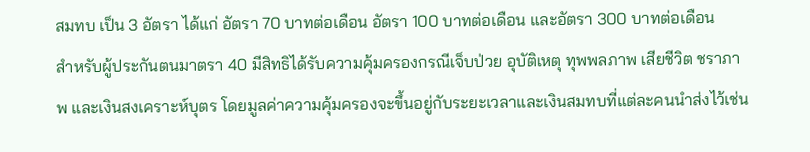สมทบ เป็น 3 อัตรา ได้แก่ อัตรา 70 บาทต่อเดือน อัตรา 100 บาทต่อเดือน และอัตรา 300 บาทต่อเดือน
สำหรับผู้ประกันตนมาตรา 40 มีสิทธิได้รับความคุ้มครองกรณีเจ็บป่วย อุบัติเหตุ ทุพพลภาพ เสียชีวิต ชราภาพ และเงินสงเคราะห์บุตร โดยมูลค่าความคุ้มครองจะขึ้นอยู่กับระยะเวลาและเงินสมทบที่แต่ละคนนำส่งไว้เช่น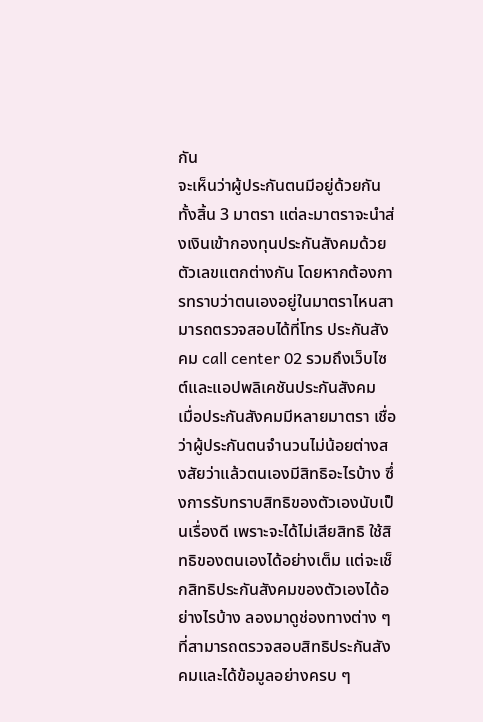กัน
จะเห็นว่าผู้ประกันตนมีอยู่ด้วยกันทั้งสิ้น 3 มาตรา แต่ละมาตราจะนำส่งเงินเข้ากองทุนประกันสังคมด้วยตัวเลขแตกต่างกัน โดยหากต้องการทราบว่าตนเองอยู่ในมาตราไหนสามารถตรวจสอบได้ที่โทร ประกันสังคม call center 02 รวมถึงเว็บไซต์และแอปพลิเคชันประกันสังคม
เมื่อประกันสังคมมีหลายมาตรา เชื่อว่าผู้ประกันตนจำนวนไม่น้อยต่างสงสัยว่าแล้วตนเองมีสิทธิอะไรบ้าง ซึ่งการรับทราบสิทธิของตัวเองนับเป็นเรื่องดี เพราะจะได้ไม่เสียสิทธิ ใช้สิทธิของตนเองได้อย่างเต็ม แต่จะเช็กสิทธิประกันสังคมของตัวเองได้อย่างไรบ้าง ลองมาดูช่องทางต่าง ๆ ที่สามารถตรวจสอบสิทธิประกันสังคมและได้ข้อมูลอย่างครบ ๆ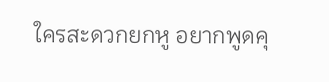ใครสะดวกยกหู อยากพูดคุ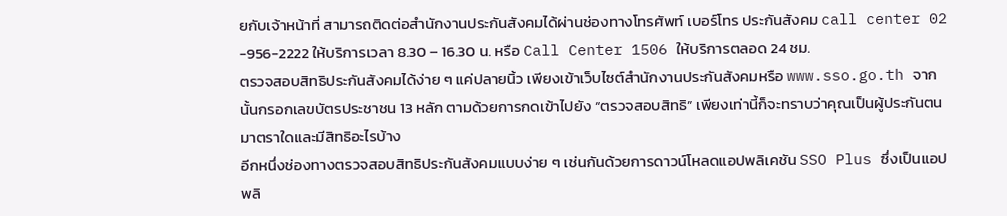ยกับเจ้าหน้าที่ สามารถติดต่อสำนักงานประกันสังคมได้ผ่านช่องทางโทรศัพท์ เบอร์โทร ประกันสังคม call center 02 -956-2222 ให้บริการเวลา 8.30 – 16.30 น. หรือ Call Center 1506 ให้บริการตลอด 24 ชม.
ตรวจสอบสิทธิประกันสังคมได้ง่าย ๆ แค่ปลายนิ้ว เพียงเข้าเว็บไซต์สำนักงานประกันสังคมหรือ www.sso.go.th จากนั้นกรอกเลขบัตรประชาชน 13 หลัก ตามด้วยการกดเข้าไปยัง “ตรวจสอบสิทธิ” เพียงเท่านี้ก็จะทราบว่าคุณเป็นผู้ประกันตนมาตราใดและมีสิทธิอะไรบ้าง
อีกหนึ่งช่องทางตรวจสอบสิทธิประกันสังคมแบบง่าย ๆ เช่นกันด้วยการดาวน์โหลดแอปพลิเคชัน SSO Plus ซึ่งเป็นแอปพลิ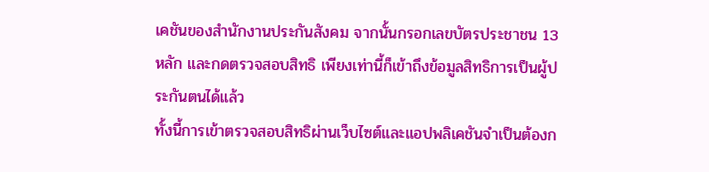เคชันของสำนักงานประกันสังคม จากนั้นกรอกเลขบัตรประชาชน 13 หลัก และกดตรวจสอบสิทธิ เพียงเท่านี้ก็เข้าถึงข้อมูลสิทธิการเป็นผู้ประกันตนได้แล้ว
ทั้งนี้การเข้าตรวจสอบสิทธิผ่านเว็บไซต์และแอปพลิเคชันจำเป็นต้องก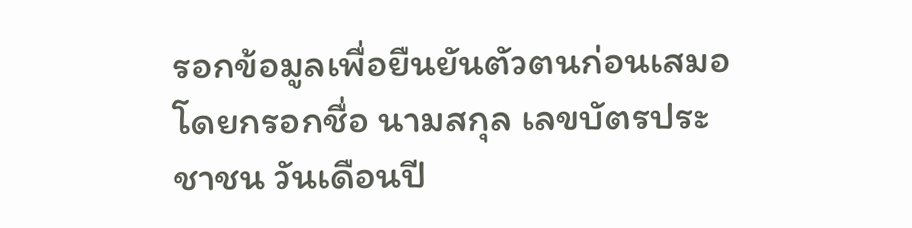รอกข้อมูลเพื่อยืนยันตัวตนก่อนเสมอ โดยกรอกชื่อ นามสกุล เลขบัตรประชาชน วันเดือนปี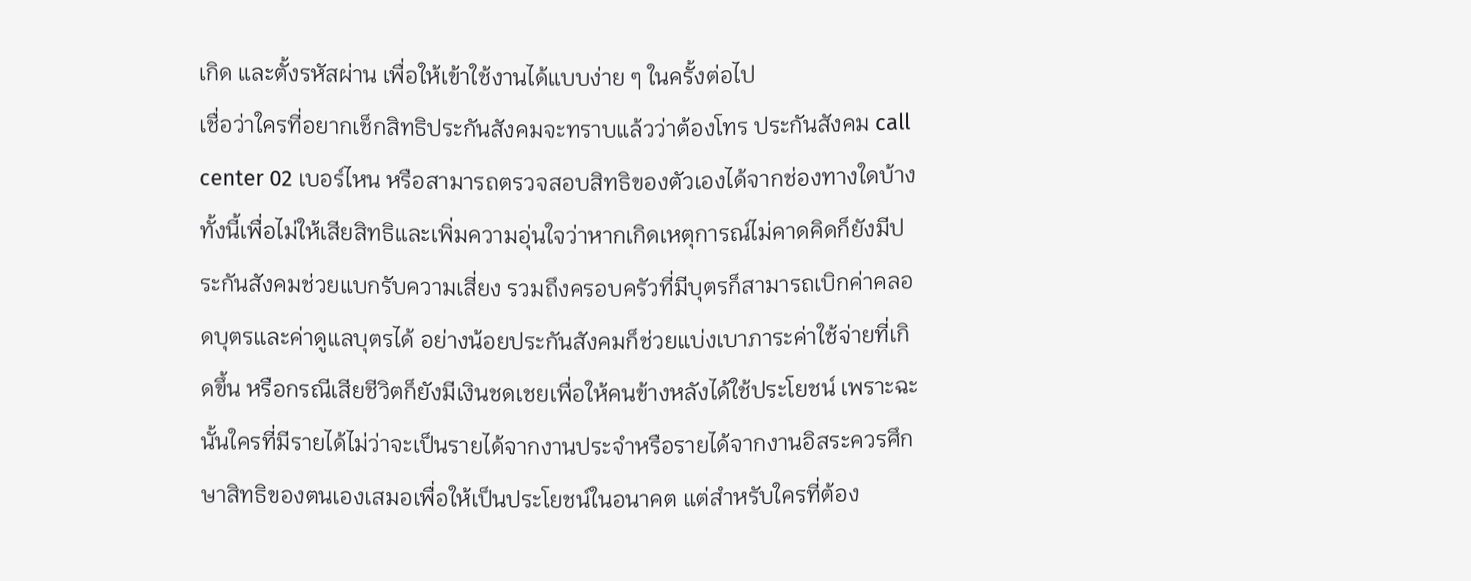เกิด และตั้งรหัสผ่าน เพื่อให้เข้าใช้งานได้แบบง่าย ๆ ในครั้งต่อไป
เชื่อว่าใครที่อยากเช็กสิทธิประกันสังคมจะทราบแล้วว่าต้องโทร ประกันสังคม call center 02 เบอร์ไหน หรือสามารถตรวจสอบสิทธิของตัวเองได้จากช่องทางใดบ้าง ทั้งนี้เพื่อไม่ให้เสียสิทธิและเพิ่มความอุ่นใจว่าหากเกิดเหตุการณ์ไม่คาดคิดก็ยังมีประกันสังคมช่วยแบกรับความเสี่ยง รวมถึงครอบครัวที่มีบุตรก็สามารถเบิกค่าคลอดบุตรและค่าดูแลบุตรได้ อย่างน้อยประกันสังคมก็ช่วยแบ่งเบาภาระค่าใช้จ่ายที่เกิดขึ้น หรือกรณีเสียชีวิตก็ยังมีเงินชดเชยเพื่อให้คนข้างหลังได้ใช้ประโยชน์ เพราะฉะนั้นใครที่มีรายได้ไม่ว่าจะเป็นรายได้จากงานประจำหรือรายได้จากงานอิสระควรศึกษาสิทธิของตนเองเสมอเพื่อให้เป็นประโยชน์ในอนาคต แต่สำหรับใครที่ต้อง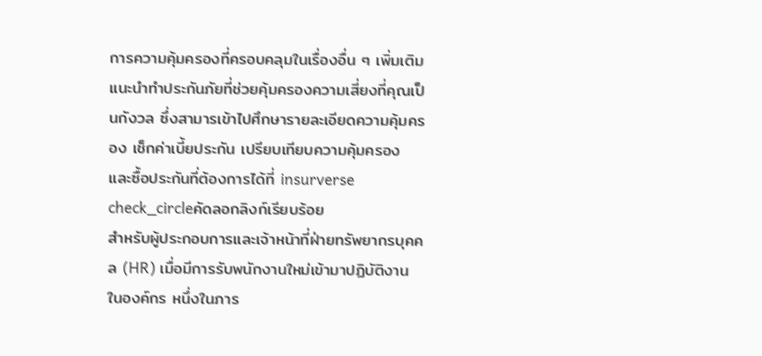การความคุ้มครองที่ครอบคลุมในเรื่องอื่น ๆ เพิ่มเติม แนะนำทำประกันภัยที่ช่วยคุ้มครองความเสี่ยงที่คุณเป็นกังวล ซึ่งสามารเข้าไปศึกษารายละเอียดความคุ้มครอง เช็กค่าเบี้ยประกัน เปรียบเทียบความคุ้มครอง และซื้อประกันที่ต้องการได้ที่ insurverse
check_circleคัดลอกลิงก์เรียบร้อย
สำหรับผู้ประกอบการและเจ้าหน้าที่ฝ่ายทรัพยากรบุคคล (HR) เมื่อมีการรับพนักงานใหม่เข้ามาปฏิบัติงานในองค์กร หนึ่งในภาร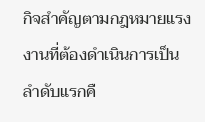กิจสำคัญตามกฎหมายแรงงานที่ต้องดำเนินการเป็นลำดับแรกคื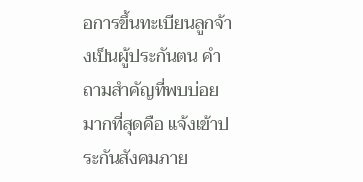อการขึ้นทะเบียนลูกจ้างเป็นผู้ประกันตน คำถามสำคัญที่พบบ่อยมากที่สุดคือ แจ้งเข้าประกันสังคมภาย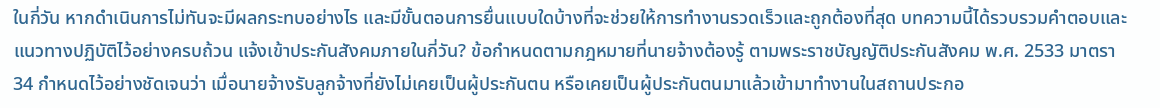ในกี่วัน หากดำเนินการไม่ทันจะมีผลกระทบอย่างไร และมีขั้นตอนการยื่นแบบใดบ้างที่จะช่วยให้การทำงานรวดเร็วและถูกต้องที่สุด บทความนี้ได้รวบรวมคำตอบและแนวทางปฏิบัติไว้อย่างครบถ้วน แจ้งเข้าประกันสังคมภายในกี่วัน? ข้อกำหนดตามกฎหมายที่นายจ้างต้องรู้ ตามพระราชบัญญัติประกันสังคม พ.ศ. 2533 มาตรา 34 กำหนดไว้อย่างชัดเจนว่า เมื่อนายจ้างรับลูกจ้างที่ยังไม่เคยเป็นผู้ประกันตน หรือเคยเป็นผู้ประกันตนมาแล้วเข้ามาทำงานในสถานประกอ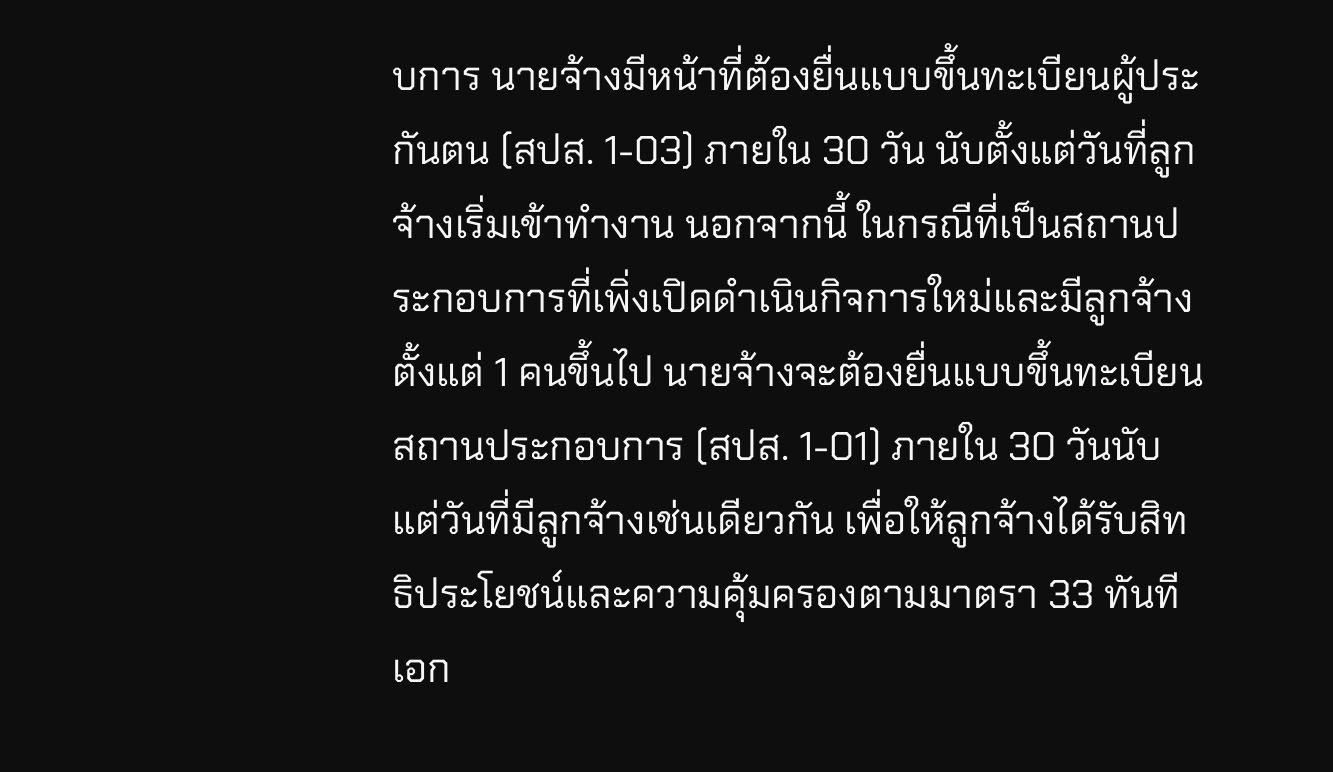บการ นายจ้างมีหน้าที่ต้องยื่นแบบขึ้นทะเบียนผู้ประกันตน (สปส. 1-03) ภายใน 30 วัน นับตั้งแต่วันที่ลูกจ้างเริ่มเข้าทำงาน นอกจากนี้ ในกรณีที่เป็นสถานประกอบการที่เพิ่งเปิดดำเนินกิจการใหม่และมีลูกจ้างตั้งแต่ 1 คนขึ้นไป นายจ้างจะต้องยื่นแบบขึ้นทะเบียนสถานประกอบการ (สปส. 1-01) ภายใน 30 วันนับแต่วันที่มีลูกจ้างเช่นเดียวกัน เพื่อให้ลูกจ้างได้รับสิทธิประโยชน์และความคุ้มครองตามมาตรา 33 ทันที เอก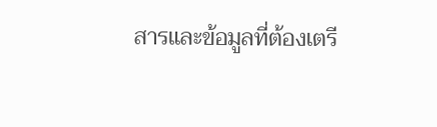สารและข้อมูลที่ต้องเตรี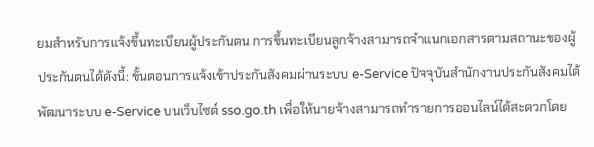ยมสำหรับการแจ้งขึ้นทะเบียนผู้ประกันตน การขึ้นทะเบียนลูกจ้างสามารถจำแนกเอกสารตามสถานะของผู้ประกันตนได้ดังนี้: ขั้นตอนการแจ้งเข้าประกันสังคมผ่านระบบ e-Service ปัจจุบันสำนักงานประกันสังคมได้พัฒนาระบบ e-Service บนเว็บไซต์ sso.go.th เพื่อให้นายจ้างสามารถทำรายการออนไลน์ได้สะดวกโดย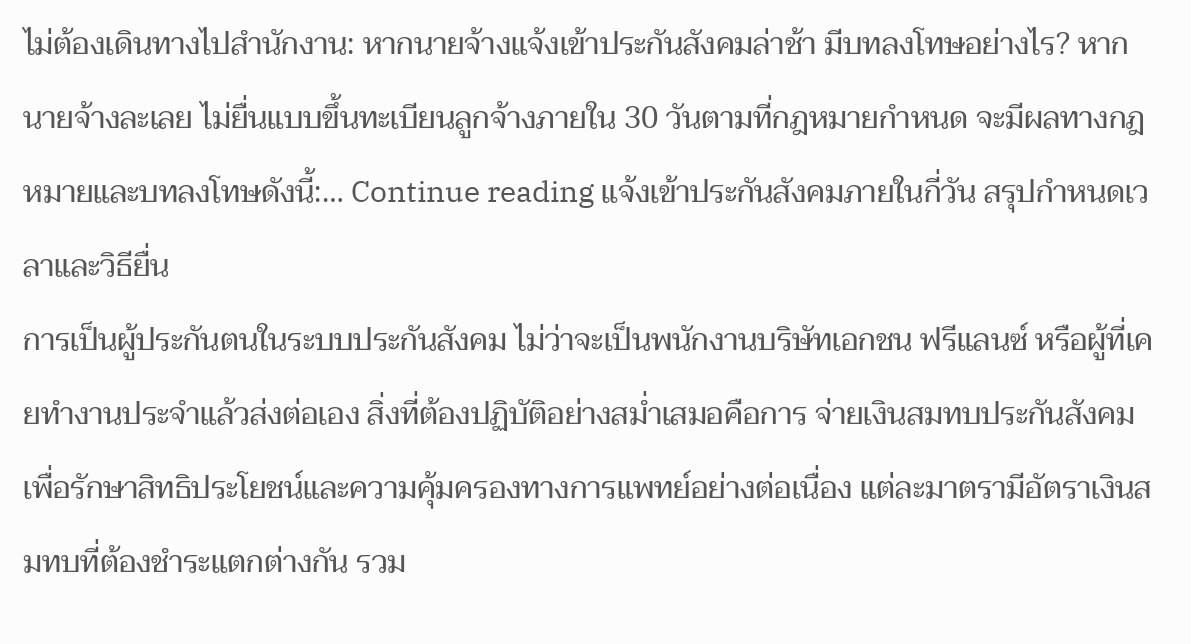ไม่ต้องเดินทางไปสำนักงาน: หากนายจ้างแจ้งเข้าประกันสังคมล่าช้า มีบทลงโทษอย่างไร? หากนายจ้างละเลย ไม่ยื่นแบบขึ้นทะเบียนลูกจ้างภายใน 30 วันตามที่กฎหมายกำหนด จะมีผลทางกฎหมายและบทลงโทษดังนี้:… Continue reading แจ้งเข้าประกันสังคมภายในกี่วัน สรุปกำหนดเวลาและวิธียื่น
การเป็นผู้ประกันตนในระบบประกันสังคม ไม่ว่าจะเป็นพนักงานบริษัทเอกชน ฟรีแลนซ์ หรือผู้ที่เคยทำงานประจำแล้วส่งต่อเอง สิ่งที่ต้องปฏิบัติอย่างสม่ำเสมอคือการ จ่ายเงินสมทบประกันสังคม เพื่อรักษาสิทธิประโยชน์และความคุ้มครองทางการแพทย์อย่างต่อเนื่อง แต่ละมาตรามีอัตราเงินสมทบที่ต้องชำระแตกต่างกัน รวม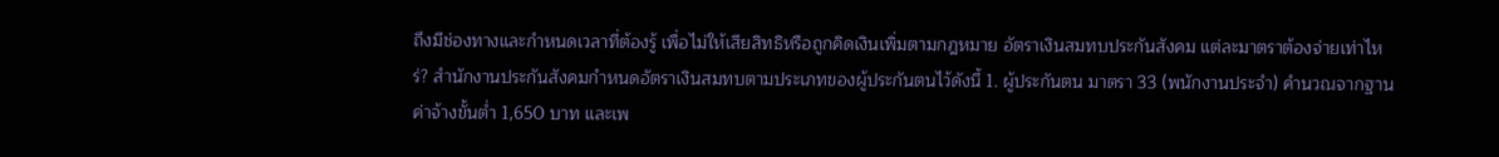ถึงมีช่องทางและกำหนดเวลาที่ต้องรู้ เพื่อไม่ให้เสียสิทธิหรือถูกคิดเงินเพิ่มตามกฎหมาย อัตราเงินสมทบประกันสังคม แต่ละมาตราต้องจ่ายเท่าไหร่? สำนักงานประกันสังคมกำหนดอัตราเงินสมทบตามประเภทของผู้ประกันตนไว้ดังนี้ 1. ผู้ประกันตน มาตรา 33 (พนักงานประจำ) คำนวณจากฐานค่าจ้างขั้นต่ำ 1,650 บาท และเพ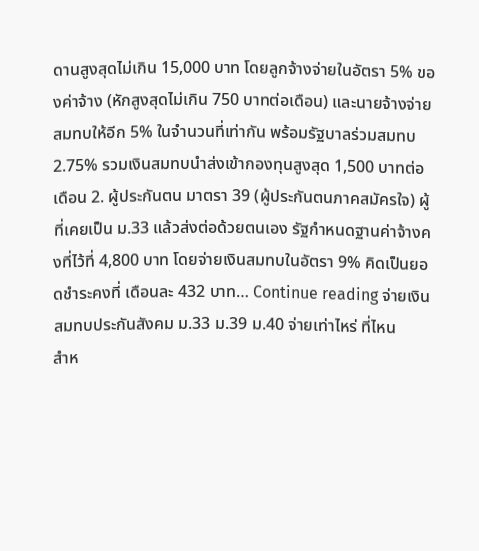ดานสูงสุดไม่เกิน 15,000 บาท โดยลูกจ้างจ่ายในอัตรา 5% ของค่าจ้าง (หักสูงสุดไม่เกิน 750 บาทต่อเดือน) และนายจ้างจ่ายสมทบให้อีก 5% ในจำนวนที่เท่ากัน พร้อมรัฐบาลร่วมสมทบ 2.75% รวมเงินสมทบนำส่งเข้ากองทุนสูงสุด 1,500 บาทต่อเดือน 2. ผู้ประกันตน มาตรา 39 (ผู้ประกันตนภาคสมัครใจ) ผู้ที่เคยเป็น ม.33 แล้วส่งต่อด้วยตนเอง รัฐกำหนดฐานค่าจ้างคงที่ไว้ที่ 4,800 บาท โดยจ่ายเงินสมทบในอัตรา 9% คิดเป็นยอดชำระคงที่ เดือนละ 432 บาท… Continue reading จ่ายเงินสมทบประกันสังคม ม.33 ม.39 ม.40 จ่ายเท่าไหร่ ที่ไหน
สำห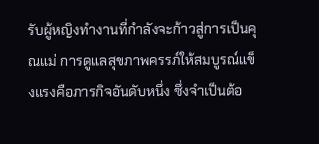รับผู้หญิงทำงานที่กำลังจะก้าวสู่การเป็นคุณแม่ การดูแลสุขภาพครรภ์ให้สมบูรณ์แข็งแรงคือภารกิจอันดับหนึ่ง ซึ่งจำเป็นต้อ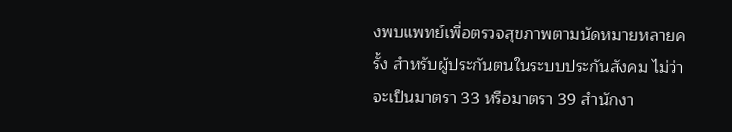งพบแพทย์เพื่อตรวจสุขภาพตามนัดหมายหลายครั้ง สำหรับผู้ประกันตนในระบบประกันสังคม ไม่ว่าจะเป็นมาตรา 33 หรือมาตรา 39 สำนักงา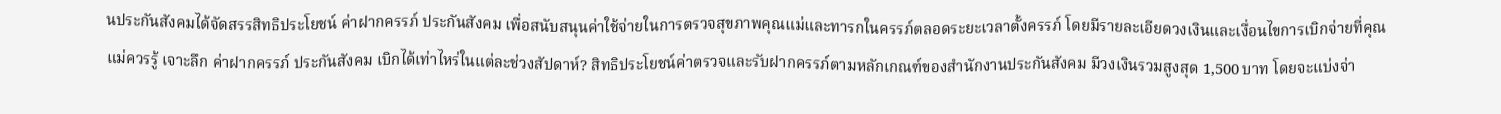นประกันสังคมได้จัดสรรสิทธิประโยชน์ ค่าฝากครรภ์ ประกันสังคม เพื่อสนับสนุนค่าใช้จ่ายในการตรวจสุขภาพคุณแม่และทารกในครรภ์ตลอดระยะเวลาตั้งครรภ์ โดยมีรายละเอียดวงเงินและเงื่อนไขการเบิกจ่ายที่คุณแม่ควรรู้ เจาะลึก ค่าฝากครรภ์ ประกันสังคม เบิกได้เท่าไหร่ในแต่ละช่วงสัปดาห์? สิทธิประโยชน์ค่าตรวจและรับฝากครรภ์ตามหลักเกณฑ์ของสำนักงานประกันสังคม มีวงเงินรวมสูงสุด 1,500 บาท โดยจะแบ่งจ่า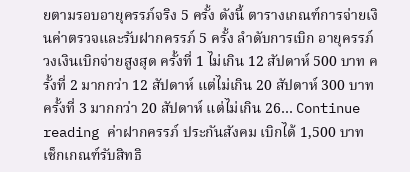ยตามรอบอายุครรภ์จริง 5 ครั้ง ดังนี้ ตารางเกณฑ์การจ่ายเงินค่าตรวจและรับฝากครรภ์ 5 ครั้ง ลำดับการเบิก อายุครรภ์ วงเงินเบิกจ่ายสูงสุด ครั้งที่ 1 ไม่เกิน 12 สัปดาห์ 500 บาท ครั้งที่ 2 มากกว่า 12 สัปดาห์ แต่ไม่เกิน 20 สัปดาห์ 300 บาท ครั้งที่ 3 มากกว่า 20 สัปดาห์ แต่ไม่เกิน 26… Continue reading ค่าฝากครรภ์ ประกันสังคม เบิกได้ 1,500 บาท เช็กเกณฑ์รับสิทธิ